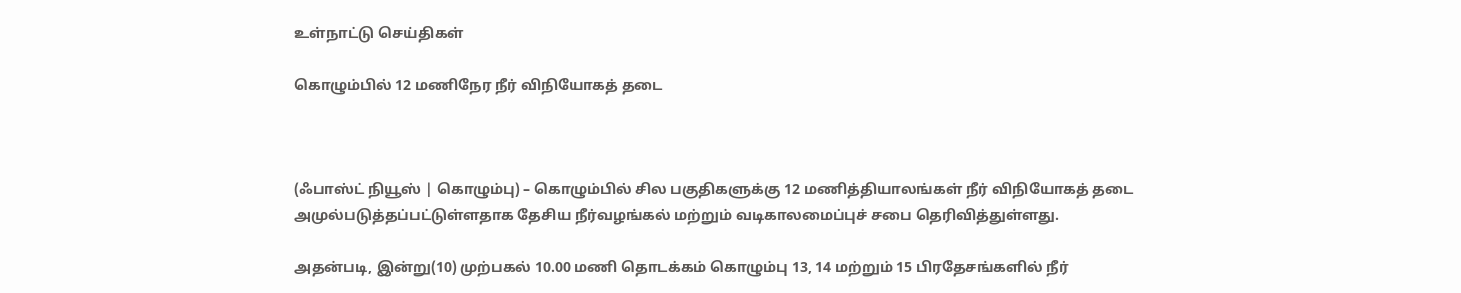உள்நாட்டு செய்திகள்

கொழும்பில் 12 மணிநேர நீர் விநியோகத் தடை



(ஃபாஸ்ட் நியூஸ் | கொழும்பு) – கொழும்பில் சில பகுதிகளுக்கு 12 மணித்தியாலங்கள் நீர் விநியோகத் தடை அமுல்படுத்தப்பட்டுள்ளதாக தேசிய நீர்வழங்கல் மற்றும் வடிகாலமைப்புச் சபை தெரிவித்துள்ளது.

அதன்படி, இன்று(10) முற்பகல் 10.00 மணி தொடக்கம் கொழும்பு 13, 14 மற்றும் 15 பிரதேசங்களில் நீர்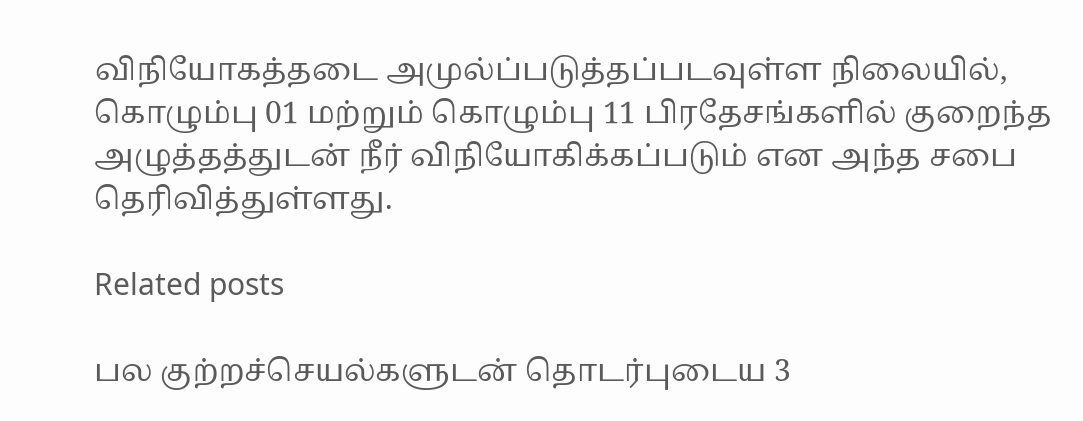விநியோகத்தடை அமுல்ப்படுத்தப்படவுள்ள நிலையில், கொழும்பு 01 மற்றும் கொழும்பு 11 பிரதேசங்களில் குறைந்த அழுத்தத்துடன் நீர் விநியோகிக்கப்படும் என அந்த சபை தெரிவித்துள்ளது.

Related posts

பல குற்றச்செயல்களுடன் தொடர்புடைய 3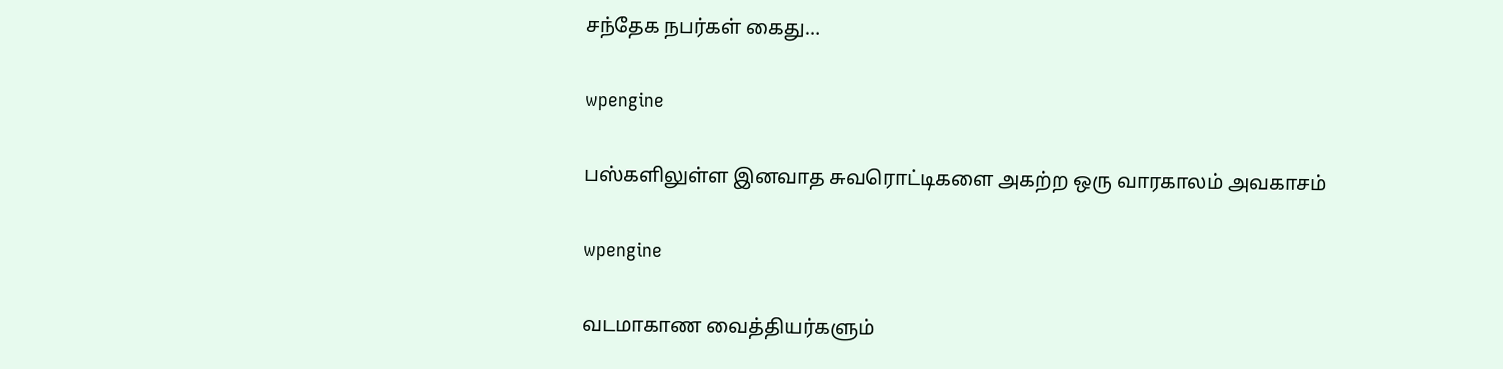சந்தேக நபர்கள் கைது…

wpengine

பஸ்களிலுள்ள இனவாத சுவரொட்டிகளை அகற்ற ஒரு வாரகாலம் அவகாசம்

wpengine

வடமாகாண வைத்தியர்களும்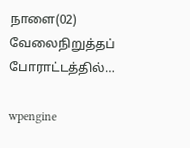நாளை(02) வேலைநிறுத்தப் போராட்டத்தில்…

wpengine